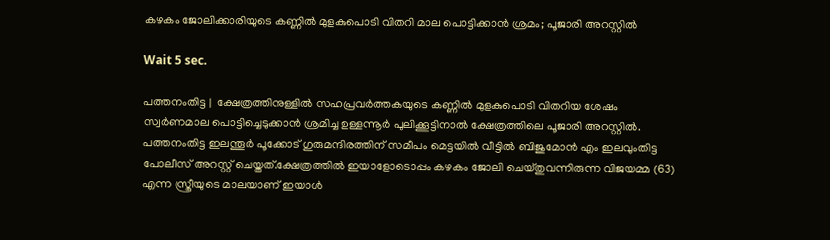കഴകം ജോലിക്കാരിയുടെ കണ്ണില്‍ മുളകുപൊടി വിതറി മാല പൊട്ടിക്കാന്‍ ശ്രമം; പൂജാരി അറസ്റ്റില്‍

Wait 5 sec.

പത്തനംതിട്ട |  ക്ഷേത്രത്തിനുള്ളില്‍ സഹപ്രവര്‍ത്തകയുടെ കണ്ണില്‍ മുളകുപൊടി വിതറിയ ശേഷം സ്വര്‍ണമാല പൊട്ടിച്ചെടുക്കാന്‍ ശ്രമിച്ച ഉള്ളന്നൂര്‍ പുലിക്കൂട്ടിനാല്‍ ക്ഷേത്രത്തിലെ പൂജാരി അറസ്റ്റില്‍. പത്തനംതിട്ട ഇലന്തൂര്‍ പൂക്കോട് ഗുരുമന്ദിരത്തിന് സമീപം മെട്ടയില്‍ വീട്ടില്‍ ബിജുമോന്‍ എം ഇലവുംതിട്ട പോലീസ് അറസ്റ്റ് ചെയ്തത്.ക്ഷേത്രത്തില്‍ ഇയാളോടൊപ്പം കഴകം ജോലി ചെയ്തുവന്നിരുന്ന വിജയമ്മ (63) എന്ന സ്ത്രീയുടെ മാലയാണ് ഇയാള്‍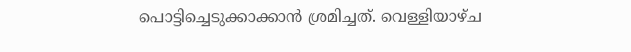പൊട്ടിച്ചെടുക്കാക്കാന്‍ ശ്രമിച്ചത്. വെള്ളിയാഴ്ച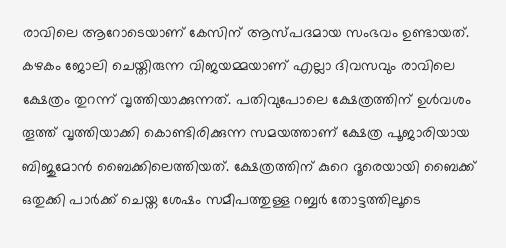രാവിലെ ആറോടെയാണ് കേസിന് ആസ്പദമായ സംഭവം ഉണ്ടായത്. കഴകം ജോലി ചെയ്തിരുന്ന വിജയമ്മയാണ് എല്ലാ ദിവസവും രാവിലെ ക്ഷേത്രം തുറന്ന് വൃത്തിയാക്കുന്നത്. പതിവുപോലെ ക്ഷേത്രത്തിന് ഉള്‍വശം തൂത്ത് വൃത്തിയാക്കി കൊണ്ടിരിക്കുന്ന സമയത്താണ് ക്ഷേത്ര പൂജാരിയായ ബിജുമോന്‍ ബൈക്കിലെത്തിയത്. ക്ഷേത്രത്തിന് കുറെ ദൂരെയായി ബൈക്ക് ഒതുക്കി പാര്‍ക്ക് ചെയ്ത ശേഷം സമീപത്തുള്ള റബ്ബര്‍ തോട്ടത്തിലൂടെ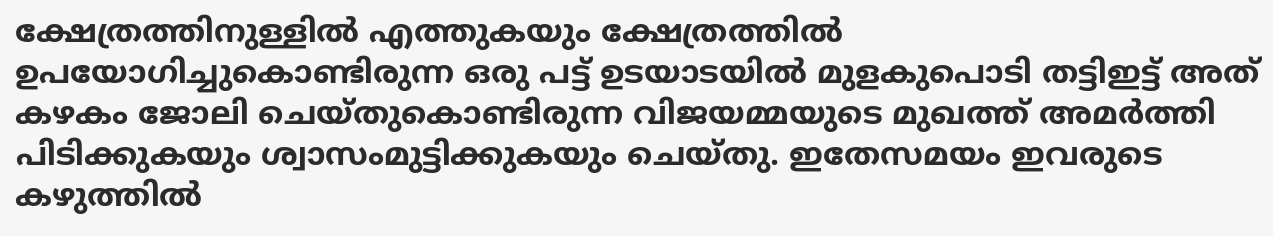ക്ഷേത്രത്തിനുള്ളില്‍ എത്തുകയും ക്ഷേത്രത്തില്‍ ഉപയോഗിച്ചുകൊണ്ടിരുന്ന ഒരു പട്ട് ഉടയാടയില്‍ മുളകുപൊടി തട്ടിഇട്ട് അത് കഴകം ജോലി ചെയ്തുകൊണ്ടിരുന്ന വിജയമ്മയുടെ മുഖത്ത് അമര്‍ത്തി പിടിക്കുകയും ശ്വാസംമുട്ടിക്കുകയും ചെയ്തു. ഇതേസമയം ഇവരുടെ കഴുത്തില്‍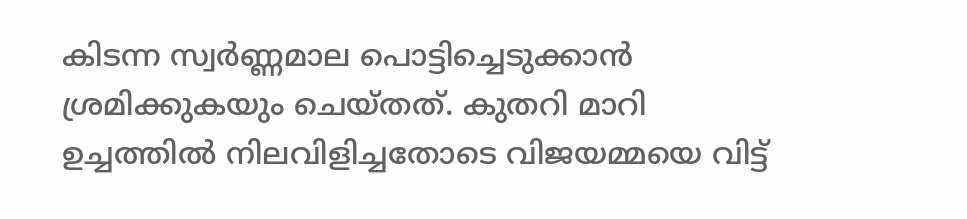കിടന്ന സ്വര്‍ണ്ണമാല പൊട്ടിച്ചെടുക്കാന്‍ ശ്രമിക്കുകയും ചെയ്തത്. കുതറി മാറി ഉച്ചത്തില്‍ നിലവിളിച്ചതോടെ വിജയമ്മയെ വിട്ട്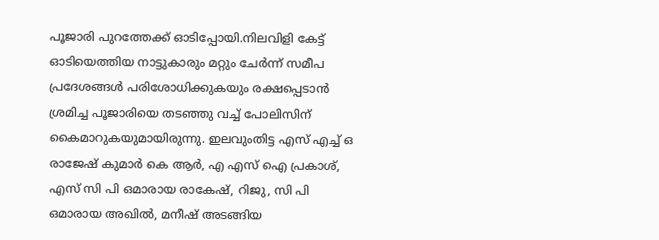പൂജാരി പുറത്തേക്ക് ഓടിപ്പോയി.നിലവിളി കേട്ട് ഓടിയെത്തിയ നാട്ടുകാരും മറ്റും ചേര്‍ന്ന് സമീപ പ്രദേശങ്ങള്‍ പരിശോധിക്കുകയും രക്ഷപ്പെടാന്‍ ശ്രമിച്ച പൂജാരിയെ തടഞ്ഞു വച്ച് പോലിസിന് കൈമാറുകയുമായിരുന്നു. ഇലവുംതിട്ട എസ് എച്ച് ഒ രാജേഷ് കുമാര്‍ കെ ആര്‍, എ എസ് ഐ പ്രകാശ്, എസ് സി പി ഒമാരായ രാകേഷ്, റിജു, സി പി ഒമാരായ അഖില്‍, മനീഷ് അടങ്ങിയ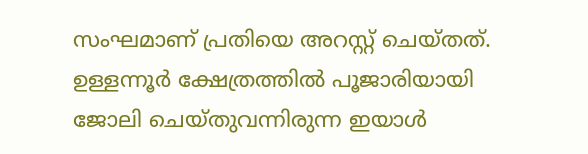സംഘമാണ് പ്രതിയെ അറസ്റ്റ് ചെയ്തത്. ഉള്ളന്നൂര്‍ ക്ഷേത്രത്തില്‍ പൂജാരിയായി ജോലി ചെയ്തുവന്നിരുന്ന ഇയാള്‍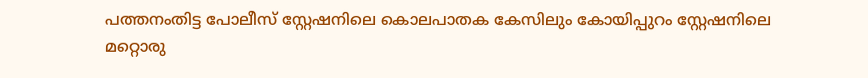പത്തനംതിട്ട പോലീസ് സ്റ്റേഷനിലെ കൊലപാതക കേസിലും കോയിപ്പുറം സ്റ്റേഷനിലെ മറ്റൊരു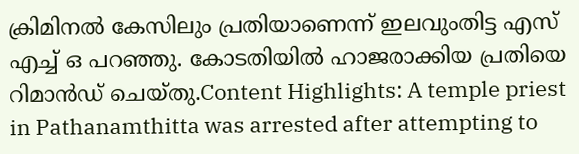ക്രിമിനല്‍ കേസിലും പ്രതിയാണെന്ന് ഇലവുംതിട്ട എസ് എച്ച് ഒ പറഞ്ഞു. കോടതിയില്‍ ഹാജരാക്കിയ പ്രതിയെ റിമാന്‍ഡ് ചെയ്തു.Content Highlights: A temple priest in Pathanamthitta was arrested after attempting to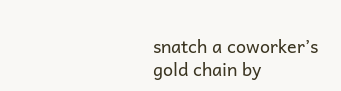snatch a coworker’s gold chain by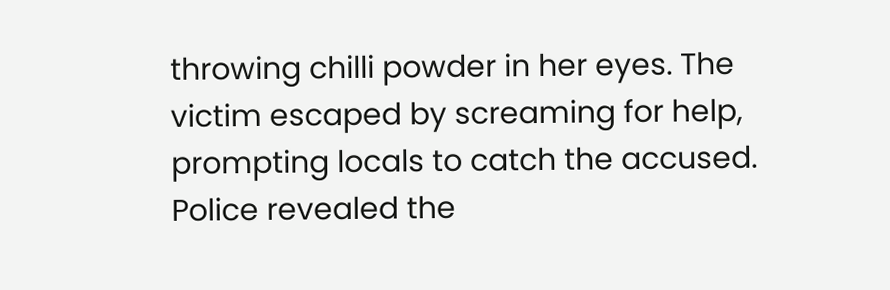throwing chilli powder in her eyes. The victim escaped by screaming for help, prompting locals to catch the accused. Police revealed the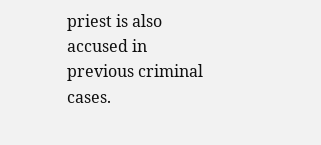priest is also accused in previous criminal cases.